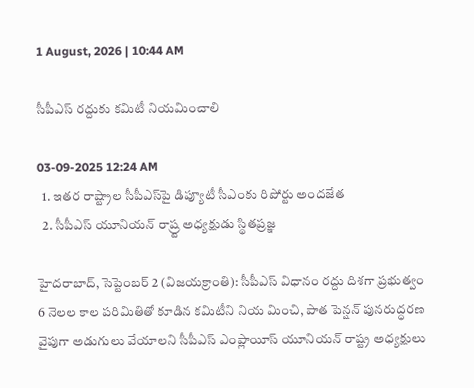1 August, 2026 | 10:44 AM

సీపీఎస్ రద్దుకు కమిటీ నియమించాలి

03-09-2025 12:24 AM
  1. ఇతర రాష్ట్రాల సీపీఎస్‌పై డిప్యూటీ సీఎంకు రిపోర్టు అందజేత
  2. సీపీఎస్ యూనియన్ రాష్ర్ట అధ్యక్షుడు స్థితప్రజ్ఞ

హైదరాబాద్, సెప్టెంబర్ 2 (విజయక్రాంతి): సీపీఎస్ విధానం రద్దు దిశగా ప్రభుత్వం 6 నెలల కాల పరిమితితో కూడిన కమిటీని నియ మించి, పాత పెన్షన్ పునరుద్ధరణ వైపుగా అడుగులు వేయాలని సీపీఎస్ ఎంప్లాయీస్ యూనియన్ రాష్ట్ర అధ్యక్షులు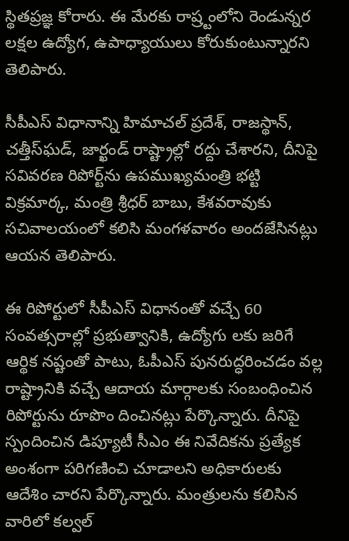స్థితప్రజ్ఞ కోరారు. ఈ మేరకు రాష్ర్టంలోని రెండున్నర లక్షల ఉద్యోగ, ఉపాధ్యాయులు కోరుకుంటున్నారని తెలిపారు.

సీపీఎస్ విధానాన్ని హిమాచల్ ప్రదేశ్, రాజస్థాన్, చత్తీస్‌ఘడ్, జార్ఖండ్ రాష్ట్రాల్లో రద్దు చేశారని, దీనిపై సవివరణ రిపోర్ట్‌ను ఉపముఖ్యమంత్రి భట్టి విక్రమార్క, మంత్రి శ్రీధర్ బాబు, కేశవరావుకు సచివాలయంలో కలిసి మంగళవారం అందజేసినట్లు ఆయన తెలిపారు.

ఈ రిపోర్టులో సీపీఎస్ విధానంతో వచ్చే 60 సంవత్సరాల్లో ప్రభుత్వానికి, ఉద్యోగు లకు జరిగే ఆర్థిక నష్టంతో పాటు, ఓపీఎస్ పునరుద్ధరించడం వల్ల రాష్ట్రానికి వచ్చే ఆదాయ మార్గాలకు సంబంధించిన రిపోర్టును రూపొం దించినట్లు పేర్కొన్నారు. దీనిపై స్పందించిన డిప్యూటీ సీఎం ఈ నివేదికను ప్రత్యేక అంశంగా పరిగణించి చూడాలని అధికారులకు ఆదేశిం చారని పేర్కొన్నారు. మంత్రులను కలిసిన వారిలో కల్వల్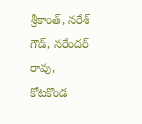శ్రీకాంత్, నరేశ్ గౌడ్, నరేందర్ రావు, కోటకొండ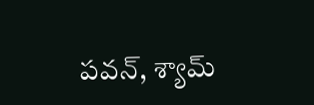పవన్, శ్యామ్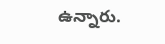ఉన్నారు.